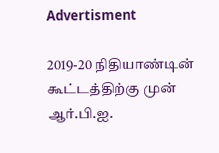Advertisment

2019-20 நிதியாண்டின் கூட்டத்திற்கு முன் ஆர்.பி.ஐ.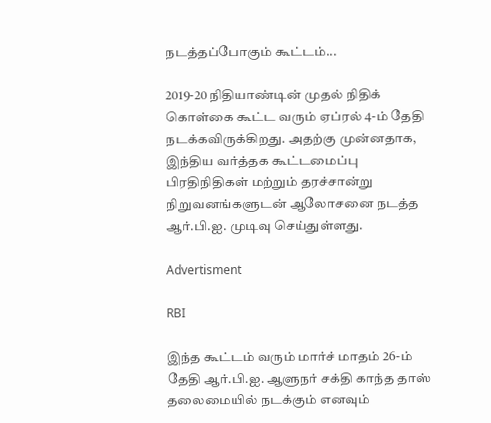நடத்தப்போகும் கூட்டம்...

2019-20 நிதியாண்டின் முதல் நிதிக் கொள்கை கூட்ட வரும் ஏப்ரல் 4-ம் தேதி நடக்கவிருக்கிறது. அதற்கு முன்னதாக, இந்திய வர்த்தக கூட்டமைப்பு பிரதிநிதிகள் மற்றும் தரச்சான்று நிறுவனங்களுடன் ஆலோசனை நடத்த ஆர்.பி.ஐ. முடிவு செய்துள்ளது.

Advertisment

RBI

இந்த கூட்டம் வரும் மார்ச் மாதம் 26-ம் தேதி ஆர்.பி.ஐ. ஆளுநர் சக்தி காந்த தாஸ் தலைமையில் நடக்கும் எனவும்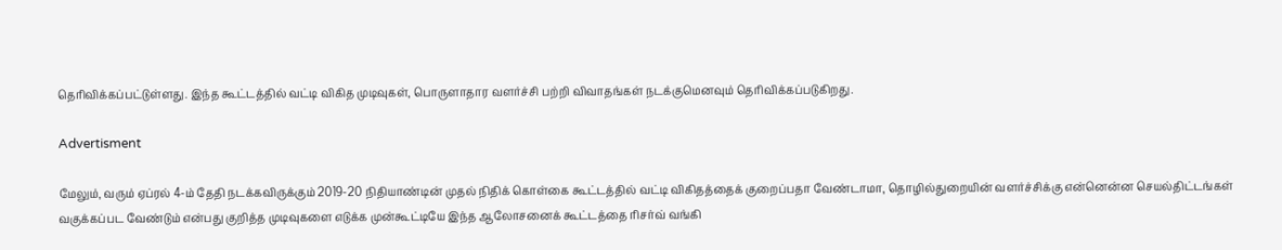தெரிவிக்கப்பட்டுள்ளது. இந்த கூட்டத்தில் வட்டி விகித முடிவுகள், பொருளாதார வளர்ச்சி பற்றி விவாதங்கள் நடக்குமெனவும் தெரிவிக்கப்படுகிறது.

Advertisment

மேலும், வரும் ஏப்ரல் 4-ம் தேதி நடக்கவிருக்கும் 2019-20 நிதியாண்டின் முதல் நிதிக் கொள்கை கூட்டத்தில் வட்டி விகிதத்தைக் குறைப்பதா வேண்டாமா, தொழில்துறையின் வளர்ச்சிக்கு என்னென்ன செயல்திட்டங்கள் வகுக்கப்பட வேண்டும் என்பது குறித்த முடிவுகளை எடுக்க முன்கூட்டியே இந்த ஆலோசனைக் கூட்டத்தை ரிசர்வ் வங்கி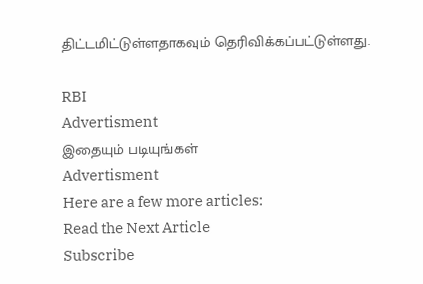திட்டமிட்டுள்ளதாகவும் தெரிவிக்கப்பட்டுள்ளது.

RBI
Advertisment
இதையும் படியுங்கள்
Advertisment
Here are a few more articles:
Read the Next Article
Subscribe